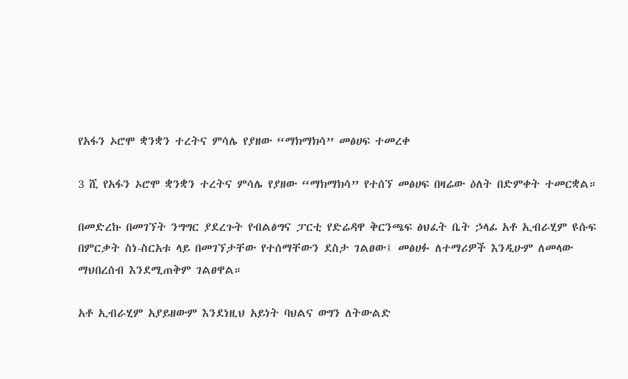የአፋን ኦሮሞ ቋንቋን ተረትና ምሳሌ የያዘው “ማክማክሳ” መፅሀፍ ተመረቀ

3 ሺ የአፋን ኦሮሞ ቋንቋን ተረትና ምሳሌ የያዘው “ማክማክሳ” የተሰኘ መፅሀፍ በዛሬው ዕለት በድምቀት ተመርቋል።

በመድረኩ በመገኘት ንግግር ያደረጉት የብልፅግና ፓርቲ የድሬዳዋ ቅርንጫፍ ፅህፈት ቤት ኃላፊ አቶ ኢብራሂም ዩሱፍ በምርቃት ስነ-ስርአቱ ላይ በመገኘታቸው የተሰማቸውን ደስታ ገልፀው፤ መፅሀፉ ለተማሪዎች እንዲሁም ለመላው ማህበረሰብ እንደሚጠቅም ገልፀዋል።

አቶ ኢብራሂም አያይዘውም እንደነዚህ አይነት ባህልና ወግን ለትውልድ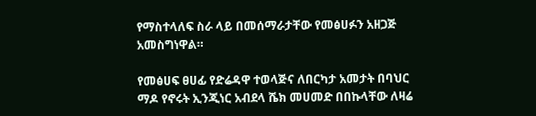የማስተላለፍ ስራ ላይ በመሰማራታቸው የመፅሀፉን አዘጋጅ አመስግነዋል።

የመፅሀፍ ፀሀፊ የድሬዳዋ ተወላጅና ለበርካታ አመታት በባህር ማዶ የኖሩት ኢንጂነር አብደላ ሼክ መሀመድ በበኩላቸው ለዛሬ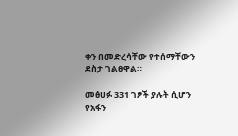ቀን በመድረሳቸው የተሰማቸውን ደስታ ገልፀዋል።

መፅሀፉ 331 ገፆች ያሉት ሲሆን የአፋን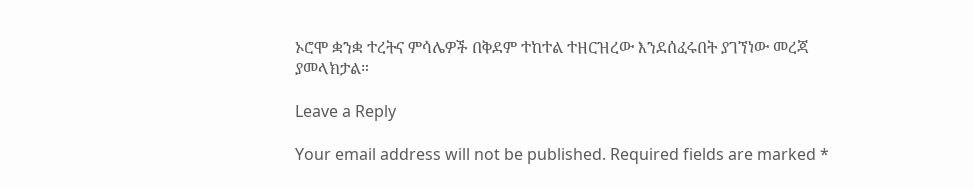ኦሮሞ ቋንቋ ተረትና ምሳሌዎች በቅደም ተከተል ተዘርዝረው እንደሰፈሩበት ያገኘነው መረጃ ያመላክታል።

Leave a Reply

Your email address will not be published. Required fields are marked *